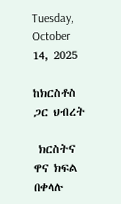Tuesday, October 14, 2025

ከክርስቶስ ጋር ህብረት

 ክርስትና ዋና ክፍል በቀላሉ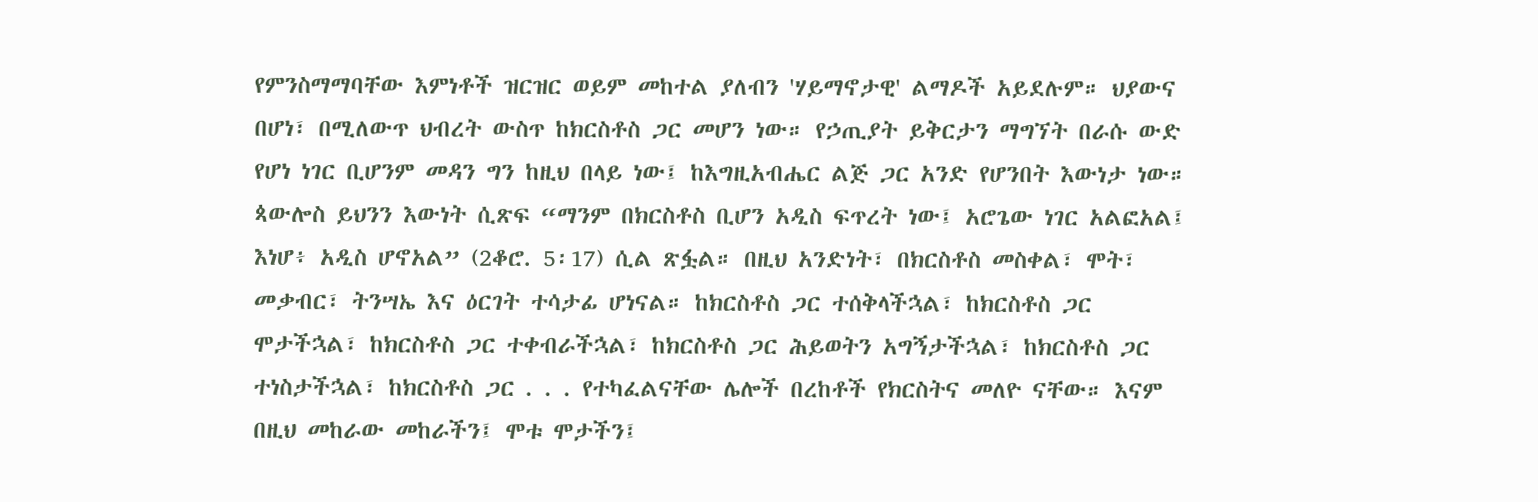የምንስማማባቸው እምነቶች ዝርዝር ወይም መከተል ያለብን 'ሃይማኖታዊ' ልማዶች አይደሉም። ህያውና በሆነ፣ በሚለውጥ ህብረት ውስጥ ከክርስቶስ ጋር መሆን ነው። የኃጢያት ይቅርታን ማግኘት በራሱ ውድ የሆነ ነገር ቢሆንም መዳን ግን ከዚህ በላይ ነው፤ ከእግዚአብሔር ልጅ ጋር አንድ የሆንበት እውነታ ነው።  ጳውሎስ ይህንን እውነት ሲጽፍ “ማንም በክርስቶስ ቢሆን አዲስ ፍጥረት ነው፤ አሮጌው ነገር አልፎአል፤ እነሆ፥ አዲስ ሆኖአል” (2ቆሮ. 5፡17) ሲል ጽፏል። በዚህ አንድነት፣ በክርስቶስ መስቀል፣ ሞት፣ መቃብር፣ ትንሣኤ እና ዕርገት ተሳታፊ ሆነናል። ከክርስቶስ ጋር ተሰቅላችኋል፣ ከክርስቶስ ጋር ሞታችኋል፣ ከክርስቶስ ጋር ተቀብራችኋል፣ ከክርስቶስ ጋር ሕይወትን አግኝታችኋል፣ ከክርስቶስ ጋር ተነስታችኋል፣ ከክርስቶስ ጋር . . . የተካፈልናቸው ሌሎች በረከቶች የክርስትና መለዮ ናቸው። እናም በዚህ መከራው መከራችን፤ ሞቱ ሞታችን፤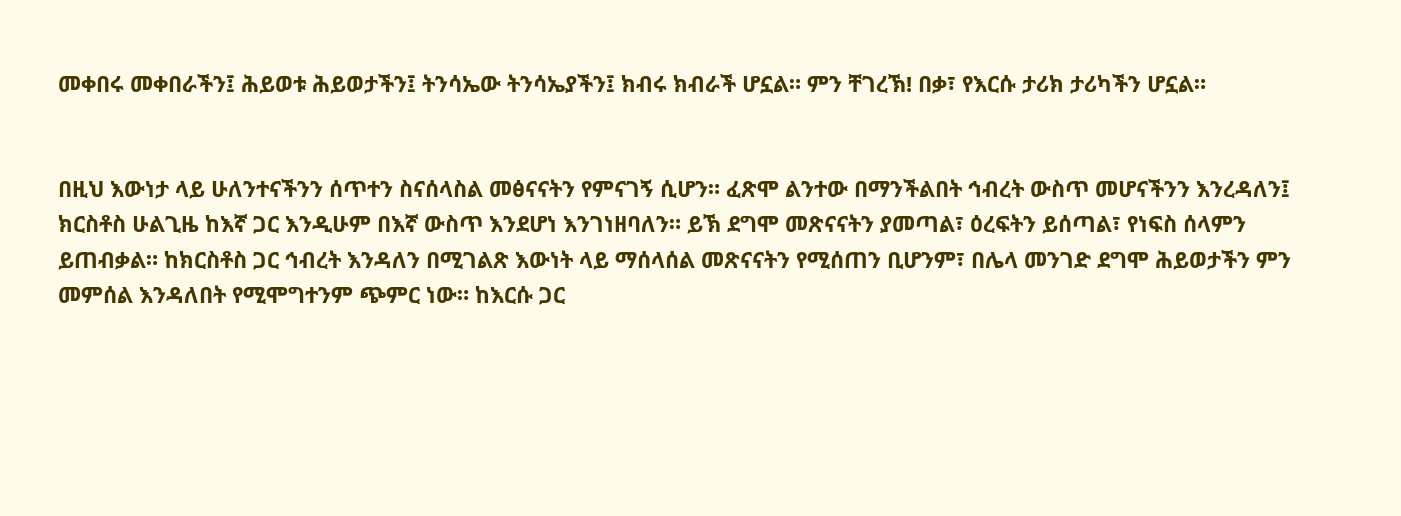መቀበሩ መቀበራችን፤ ሕይወቱ ሕይወታችን፤ ትንሳኤው ትንሳኤያችን፤ ክብሩ ክብራች ሆኗል። ምን ቸገረኽ! በቃ፣ የእርሱ ታሪክ ታሪካችን ሆኗል።


በዚህ እውነታ ላይ ሁለንተናችንን ሰጥተን ስናሰላስል መፅናናትን የምናገኝ ሲሆን። ፈጽሞ ልንተው በማንችልበት ኅብረት ውስጥ መሆናችንን እንረዳለን፤ ክርስቶስ ሁልጊዜ ከእኛ ጋር እንዲሁም በእኛ ውስጥ እንደሆነ እንገነዘባለን። ይኽ ደግሞ መጽናናትን ያመጣል፣ ዕረፍትን ይሰጣል፣ የነፍስ ሰላምን ይጠብቃል። ከክርስቶስ ጋር ኅብረት እንዳለን በሚገልጽ እውነት ላይ ማሰላሰል መጽናናትን የሚሰጠን ቢሆንም፣ በሌላ መንገድ ደግሞ ሕይወታችን ምን መምሰል እንዳለበት የሚሞግተንም ጭምር ነው። ከእርሱ ጋር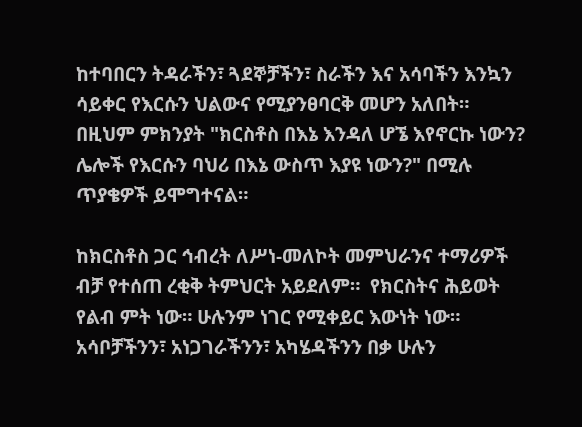ከተባበርን ትዳራችን፣ ጓደኞቻችን፣ ስራችን እና አሳባችን እንኳን ሳይቀር የእርሱን ህልውና የሚያንፀባርቅ መሆን አለበት። በዚህም ምክንያት "ክርስቶስ በእኔ እንዳለ ሆኜ እየኖርኩ ነውን? ሌሎች የእርሱን ባህሪ በእኔ ውስጥ እያዩ ነውን?" በሚሉ ጥያቄዎች ይሞግተናል።

ከክርስቶስ ጋር ኅብረት ለሥነ-መለኮት መምህራንና ተማሪዎች ብቻ የተሰጠ ረቂቅ ትምህርት አይደለም።  የክርስትና ሕይወት የልብ ምት ነው። ሁሉንም ነገር የሚቀይር እውነት ነው። አሳቦቻችንን፣ አነጋገራችንን፣ አካሄዳችንን በቃ ሁሉን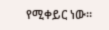የሚቀይር ነው።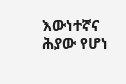እውነተኛና ሕያው የሆነ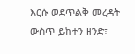እርሱ ወደጥልቅ መረዳት ውስጥ ይከተን ዘንድ፣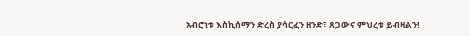አብሮነቱ እስኪሰማን ድረስ ያሳርፈን ዘንድ፣ ጸጋውና ምህረቱ ይብዛልን!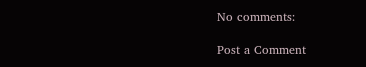No comments:

Post a Comment